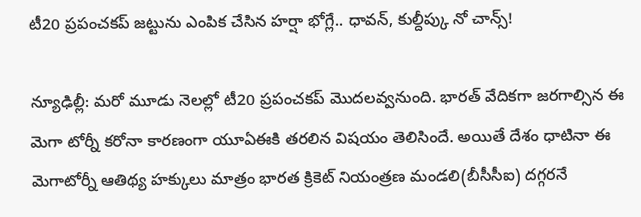టీ20 ప్రపంచకప్ జట్టును ఎంపిక చేసిన హర్షా భోగ్లే.. ధావన్, కుల్దీప్కు నో చాన్స్!

న్యూఢిల్లీ: మరో మూడు నెలల్లో టీ20 ప్రపంచకప్ మొదలవ్వనుంది. భారత్ వేదికగా జరగాల్సిన ఈ మెగా టోర్నీ కరోనా కారణంగా యూఏఈకి తరలిన విషయం తెలిసిందే. అయితే దేశం ధాటినా ఈ మెగాటోర్నీ ఆతిథ్య హక్కులు మాత్రం భారత క్రికెట్ నియంత్రణ మండలి(బీసీసీఐ) దగ్గరనే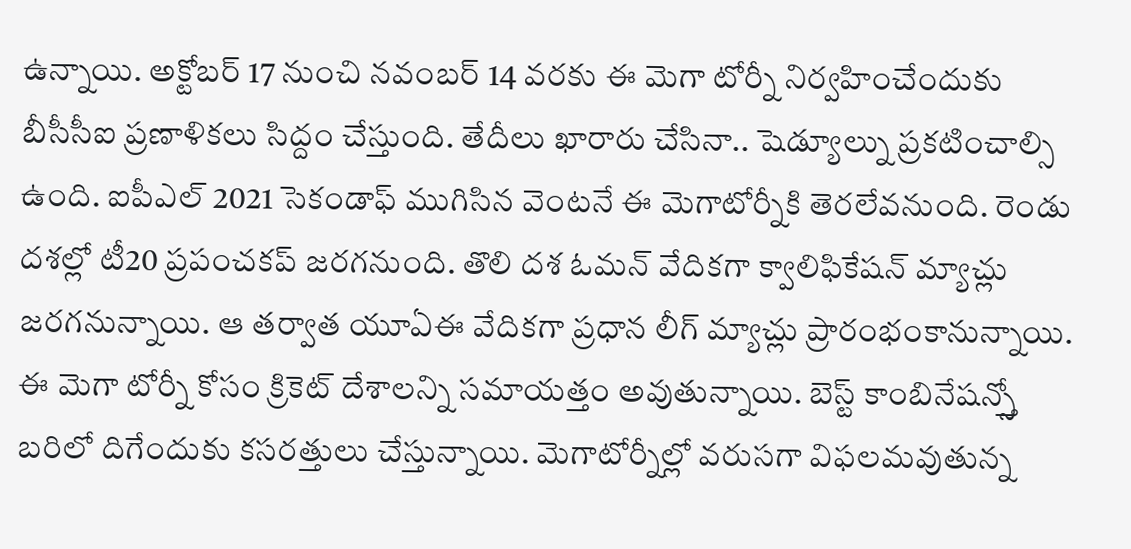ఉన్నాయి. అక్టోబర్ 17 నుంచి నవంబర్ 14 వరకు ఈ మెగా టోర్నీ నిర్వహించేందుకు బీసీసీఐ ప్రణాళికలు సిద్దం చేస్తుంది. తేదీలు ఖారారు చేసినా.. షెడ్యూల్ను ప్రకటించాల్సి ఉంది. ఐపీఎల్ 2021 సెకండాఫ్ ముగిసిన వెంటనే ఈ మెగాటోర్నీకి తెరలేవనుంది. రెండు దశల్లో టీ20 ప్రపంచకప్ జరగనుంది. తొలి దశ ఓమన్ వేదికగా క్వాలిఫికేషన్ మ్యాచ్లు జరగనున్నాయి. ఆ తర్వాత యూఏఈ వేదికగా ప్రధాన లీగ్ మ్యాచ్లు ప్రారంభంకానున్నాయి.
ఈ మెగా టోర్నీ కోసం క్రికెట్ దేశాలన్ని సమాయత్తం అవుతున్నాయి. బెస్ట్ కాంబినేషన్స్తో బరిలో దిగేందుకు కసరత్తులు చేస్తున్నాయి. మెగాటోర్నీల్లో వరుసగా విఫలమవుతున్న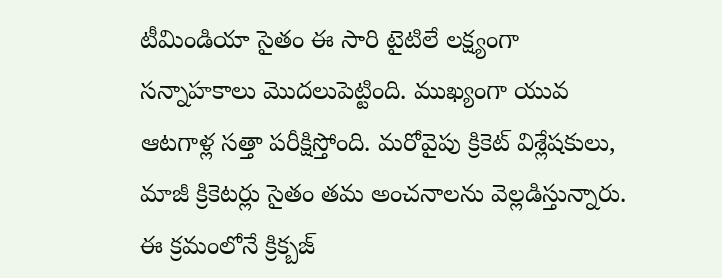టీమిండియా సైతం ఈ సారి టైటిలే లక్ష్యంగా సన్నాహకాలు మొదలుపెట్టింది. ముఖ్యంగా యువ ఆటగాళ్ల సత్తా పరీక్షిస్తోంది. మరోవైపు క్రికెట్ విశ్లేషకులు, మాజీ క్రికెటర్లు సైతం తమ అంచనాలను వెల్లడిస్తున్నారు. ఈ క్రమంలోనే క్రిక్బజ్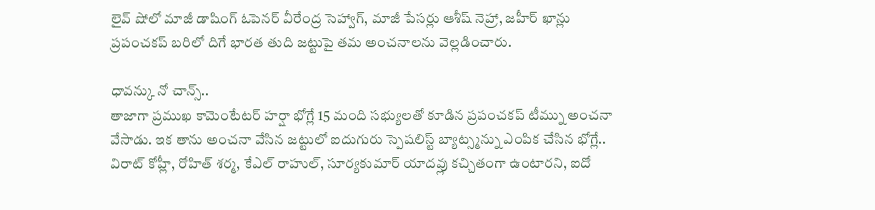లైవ్ షోలో మాజీ డాషింగ్ ఓపెనర్ వీరేంద్ర సెహ్వాగ్, మాజీ పేసర్లు ఆశీష్ నెహ్రా, జహీర్ ఖాన్లు ప్రపంచకప్ బరిలో దిగే భారత తుది జట్టుపై తమ అంచనాలను వెల్లడించారు.

ధావన్కు నో చాన్స్..
తాజాగా ప్రముఖ కామెంటేటర్ హర్షా భోగ్లే 15 మంది సభ్యులతో కూడిన ప్రపంచకప్ టీమ్ను అంచనా వేసాడు. ఇక తాను అంచనా వేసిన జట్టులో ఐదుగురు స్పెషలిస్ట్ బ్యాట్స్మన్ను ఎంపిక చేసిన భోగ్లే.. విరాట్ కోహ్లీ, రోహిత్ శర్మ, కేఎల్ రాహుల్, సూర్యకుమార్ యాదవ్లు కచ్చితంగా ఉంటారని, ఐదో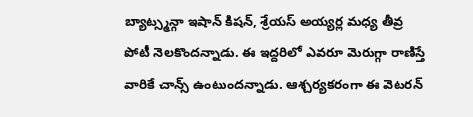బ్యాట్స్మన్గా ఇషాన్ కిషన్, శ్రేయస్ అయ్యర్ల మధ్య తీవ్ర పోటీ నెలకొందన్నాడు. ఈ ఇద్దరిలో ఎవరూ మెరుగ్గా రాణిస్తే వారికే చాన్స్ ఉంటుందన్నాడు. ఆశ్చర్యకరంగా ఈ వెటరన్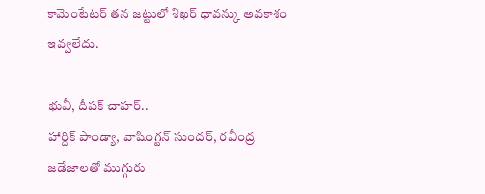కామెంటేటర్ తన జట్టులో శిఖర్ ధావన్కు అవకాశం ఇవ్వలేదు.

భువీ, దీపక్ చాహర్..
హార్దిక్ పాండ్యా, వాషింగ్టన్ సుందర్, రవీంద్ర జడేజాలతో ముగ్గురు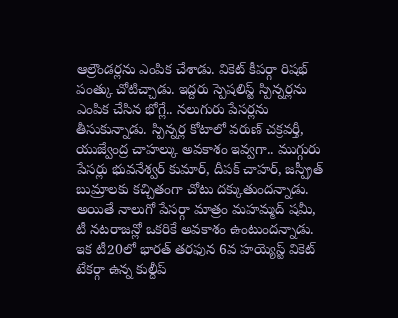ఆల్రౌండర్లను ఎంపిక చేశాడు. వికెట్ కీపర్గా రిషభ్ పంత్కు చోటిచ్చాడు. ఇద్దరు స్పెషలిస్ట్ స్పిన్నర్లను ఎంపిక చేసిన భోగ్లే.. నలుగురు పేసర్లను తీసుకున్నాడు. స్పిన్నర్ల కోటాలో వరుణ్ చక్రవర్తీ, యుజ్వేంద్ర చాహల్కు అవకాశం ఇవ్వగా.. ముగ్గురు పేసర్లు భువనేశ్వర్ కుమార్, దీపక్ చాహర్, జస్ప్రీత్ బుమ్రాలకు కచ్చితంగా చోటు దక్కుతుందన్నాడు. అయితే నాలుగో పేసర్గా మాత్రం మహమ్మద్ షమీ, టీ నటరాజన్లో ఒకరికే అవకాశం ఉంటుందన్నాడు. ఇక టీ20లో భారత్ తరఫున 6వ హయ్యెస్ట్ వికెట్ టేకర్గా ఉన్న కుల్దీప్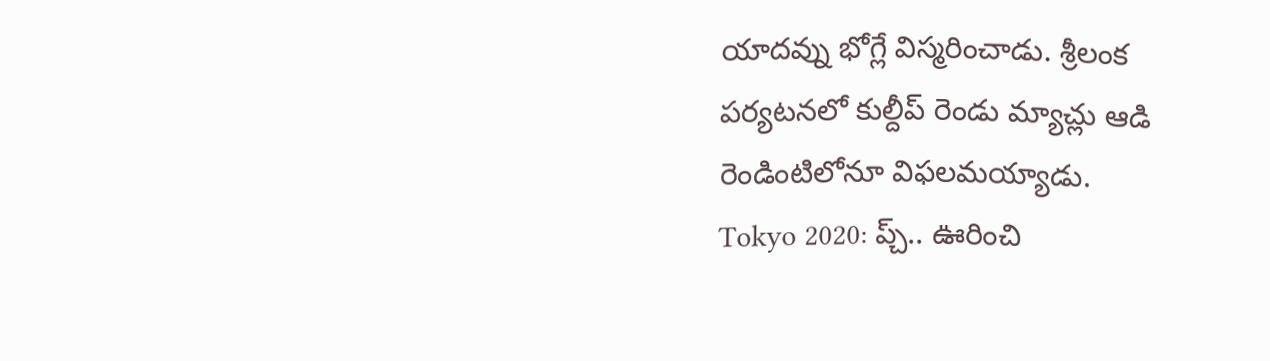యాదవ్ను భోగ్లే విస్మరించాడు. శ్రీలంక పర్యటనలో కుల్దీప్ రెండు మ్యాచ్లు ఆడి రెండింటిలోనూ విఫలమయ్యాడు.
Tokyo 2020: ప్చ్.. ఊరించి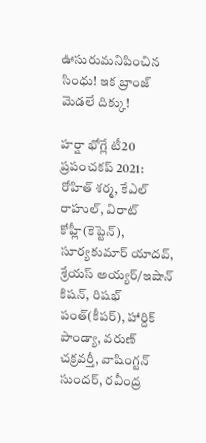ఊసురుమనిపించిన సింధు! ఇక బ్రాంజ్ మెడలే దిక్కు!

హర్షా భోగ్లే టీ20 ప్రపంచకప్ 2021:
రోహిత్ శర్మ, కేఎల్ రాహుల్, విరాట్ కోహ్లీ(కెప్టెన్), సూర్యకుమార్ యాదవ్, శ్రేయస్ అయ్యర్/ఇషాన్ కిషన్, రిషభ్ పంత్(కీపర్), హార్దిక్ పాండ్యా, వరుణ్ చక్రవర్తీ, వాషింగ్టన్ సుందర్, రవీంద్ర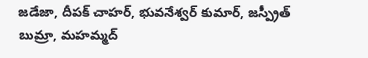జడేజా, దీపక్ చాహర్, భువనేశ్వర్ కుమార్, జస్ప్రీత్ బుమ్రా, మహమ్మద్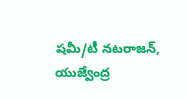షమీ/టీ నటరాజన్, యుజ్వేంద్ర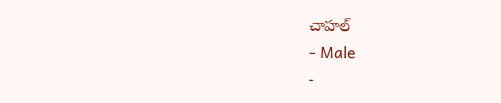చాహల్
- Male
-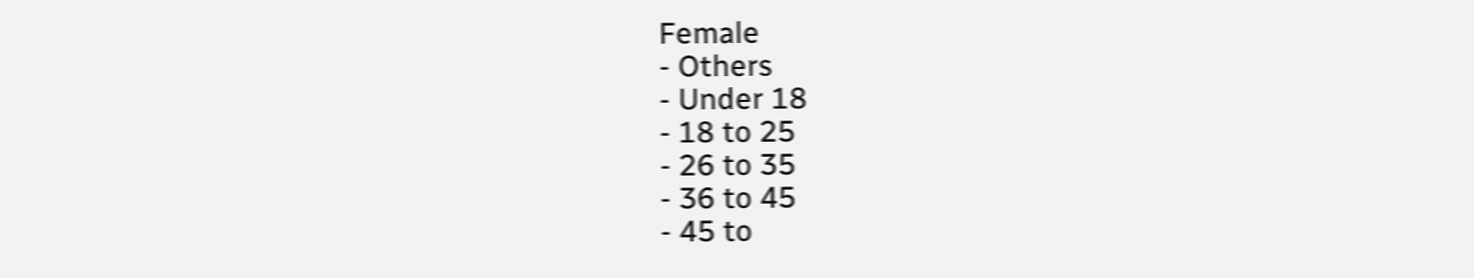Female
- Others
- Under 18
- 18 to 25
- 26 to 35
- 36 to 45
- 45 to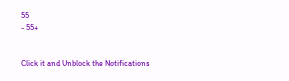55
- 55+


Click it and Unblock the Notifications